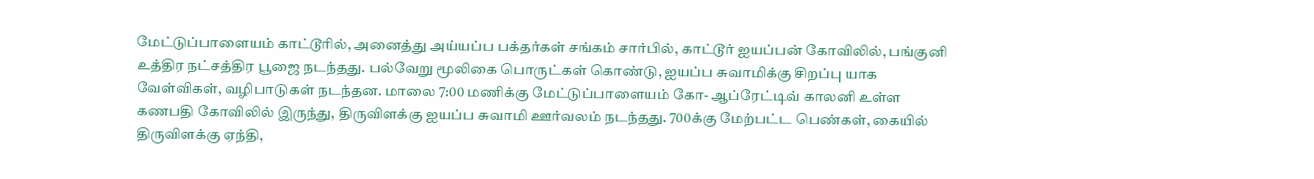மேட்டுப்பாளையம் காட்டூரில், அனைத்து அய்யப்ப பக்தர்கள் சங்கம் சார்பில், காட்டூர் ஐயப்பன் கோவிலில், பங்குனி உத்திர நட்சத்திர பூஜை நடந்தது. பல்வேறு மூலிகை பொருட்கள் கொண்டு, ஐயப்ப சுவாமிக்கு சிறப்பு யாக வேள்விகள், வழிபாடுகள் நடந்தன. மாலை 7:00 மணிக்கு மேட்டுப்பாளையம் கோ- ஆப்ரேட்டிவ் காலனி உள்ள கணபதி கோவிலில் இருந்து, திருவிளக்கு ஐயப்ப சுவாமி ஊர்வலம் நடந்தது. 700க்கு மேற்பட்ட பெண்கள், கையில் திருவிளக்கு ஏந்தி,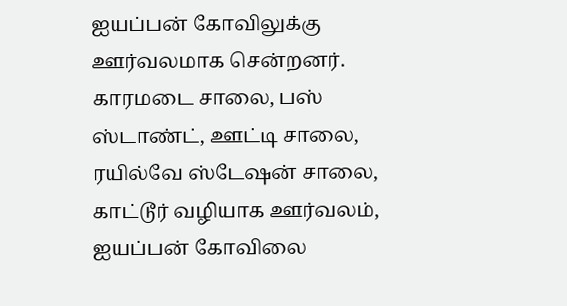ஐயப்பன் கோவிலுக்கு ஊர்வலமாக சென்றனர். காரமடை சாலை, பஸ் ஸ்டாண்ட், ஊட்டி சாலை, ரயில்வே ஸ்டேஷன் சாலை, காட்டூர் வழியாக ஊர்வலம், ஐயப்பன் கோவிலை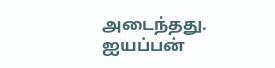அடைந்தது. ஐயப்பன்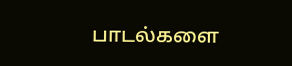பாடல்களை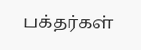பக்தர்கள்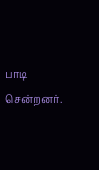பாடி சென்றனர்.